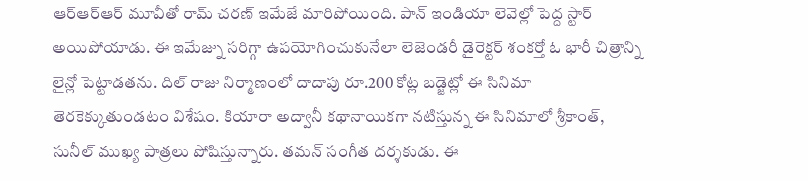ఆర్ఆర్ఆర్ మూవీతో రామ్ చరణ్ ఇమేజే మారిపోయింది. పాన్ ఇండియా లెవెల్లో పెద్ద స్టార్ అయిపోయాడు. ఈ ఇమేజ్ను సరిగ్గా ఉపయోగించుకునేలా లెజెండరీ డైరెక్టర్ శంకర్తో ఓ భారీ చిత్రాన్ని లైన్లో పెట్టాడతను. దిల్ రాజు నిర్మాణంలో దాదాపు రూ.200 కోట్ల బడ్జెట్లో ఈ సినిమా తెరకెక్కుతుండటం విశేషం. కియారా అద్వానీ కథానాయికగా నటిస్తున్న ఈ సినిమాలో శ్రీకాంత్, సునీల్ ముఖ్య పాత్రలు పోషిస్తున్నారు. తమన్ సంగీత దర్శకుడు. ఈ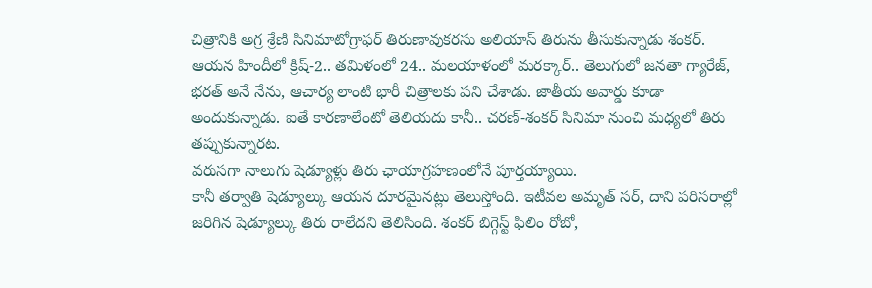చిత్రానికి అగ్ర శ్రేణి సినిమాటోగ్రాఫర్ తిరుణావుకరసు అలియాస్ తిరును తీసుకున్నాడు శంకర్.
ఆయన హిందీలో క్రిష్-2.. తమిళంలో 24.. మలయాళంలో మరక్కార్.. తెలుగులో జనతా గ్యారేజ్, భరత్ అనే నేను, ఆచార్య లాంటి భారీ చిత్రాలకు పని చేశాడు. జాతీయ అవార్డు కూడా అందుకున్నాడు. ఐతే కారణాలేంటో తెలియదు కానీ.. చరణ్-శంకర్ సినిమా నుంచి మధ్యలో తిరు తప్పుకున్నారట.
వరుసగా నాలుగు షెడ్యూళ్లు తిరు ఛాయాగ్రహణంలోనే పూర్తయ్యాయి.
కానీ తర్వాతి షెడ్యూల్కు ఆయన దూరమైనట్లు తెలుస్తోంది. ఇటీవల అమృత్ సర్, దాని పరిసరాల్లో జరిగిన షెడ్యూల్కు తిరు రాలేదని తెలిసింది. శంకర్ బిగ్గెస్ట్ ఫిలిం రోబో,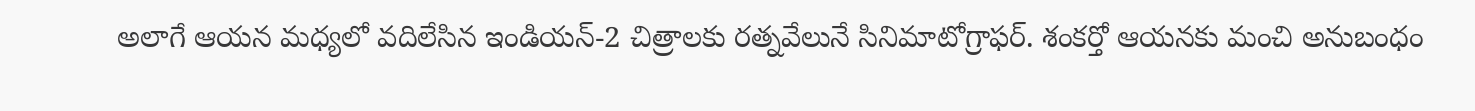అలాగే ఆయన మధ్యలో వదిలేసిన ఇండియన్-2 చిత్రాలకు రత్నవేలునే సినిమాటోగ్రాఫర్. శంకర్తో ఆయనకు మంచి అనుబంధం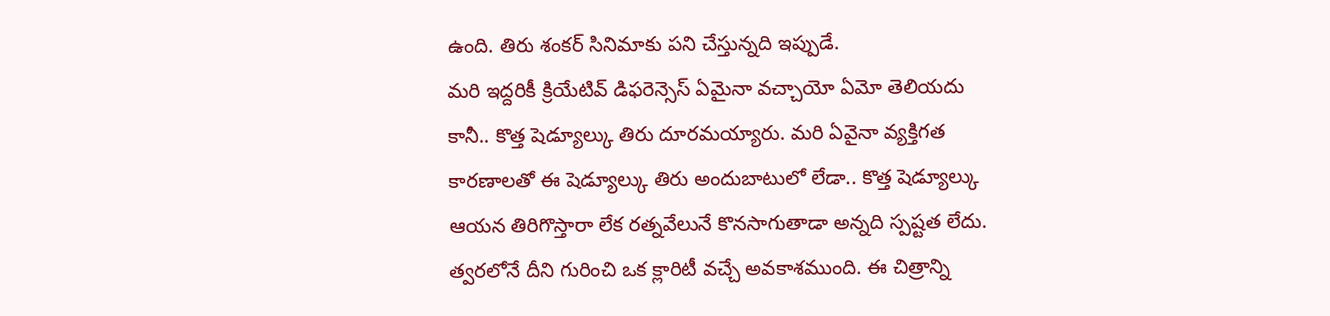ఉంది. తిరు శంకర్ సినిమాకు పని చేస్తున్నది ఇప్పుడే.
మరి ఇద్దరికీ క్రియేటివ్ డిఫరెన్సెస్ ఏమైనా వచ్చాయో ఏమో తెలియదు కానీ.. కొత్త షెడ్యూల్కు తిరు దూరమయ్యారు. మరి ఏవైనా వ్యక్తిగత కారణాలతో ఈ షెడ్యూల్కు తిరు అందుబాటులో లేడా.. కొత్త షెడ్యూల్కు ఆయన తిరిగొస్తారా లేక రత్నవేలునే కొనసాగుతాడా అన్నది స్పష్టత లేదు. త్వరలోనే దీని గురించి ఒక క్లారిటీ వచ్చే అవకాశముంది. ఈ చిత్రాన్ని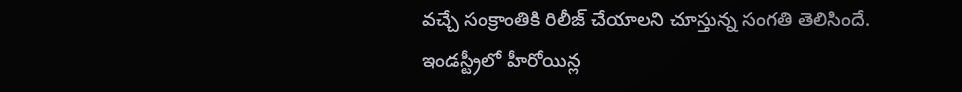వచ్చే సంక్రాంతికి రిలీజ్ చేయాలని చూస్తున్న సంగతి తెలిసిందే.
ఇండస్ట్రీలో హీరోయిన్ల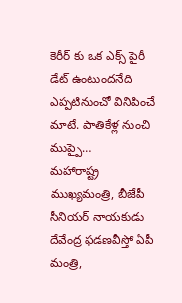కెరీర్ కు ఒక ఎక్స్ పైరీ డేట్ ఉంటుందనేది ఎప్పటినుంచో వినిపించే మాటే. పాతికేళ్ల నుంచి ముప్పై…
మహారాష్ట్ర ముఖ్యమంత్రి, బీజేపీ సీనియర్ నాయకుడు దేవేంద్ర ఫడణవీస్తో ఏపీ మంత్రి,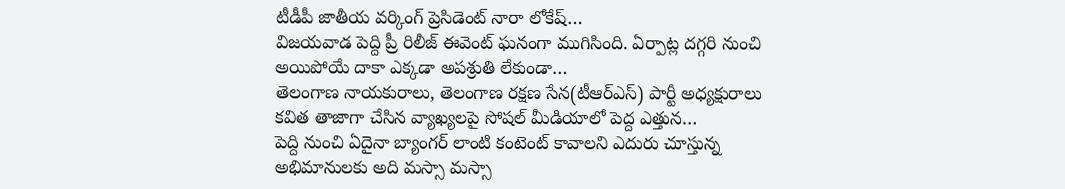టీడీపీ జాతీయ వర్కింగ్ ప్రెసిడెంట్ నారా లోకేష్…
విజయవాడ పెద్ది ప్రీ రిలీజ్ ఈవెంట్ ఘనంగా ముగిసింది. ఏర్పాట్ల దగ్గరి నుంచి అయిపోయే దాకా ఎక్కడా అపశ్రుతి లేకుండా…
తెలంగాణ నాయకురాలు, తెలంగాణ రక్షణ సేన(టీఆర్ఎస్) పార్టీ అధ్యక్షురాలు కవిత తాజాగా చేసిన వ్యాఖ్యలపై సోషల్ మీడియాలో పెద్ద ఎత్తున…
పెద్ది నుంచి ఏదైనా బ్యాంగర్ లాంటి కంటెంట్ కావాలని ఎదురు చూస్తున్న అభిమానులకు అది మస్సా మస్సా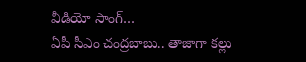వీడియో సాంగ్…
ఏపీ సీఎం చంద్రబాబు.. తాజాగా కల్లు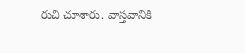రుచి చూశారు. వాస్తవానికి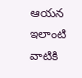ఆయన ఇలాంటి వాటికి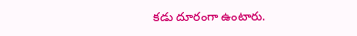కడు దూరంగా ఉంటారు.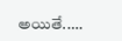అయితే..…